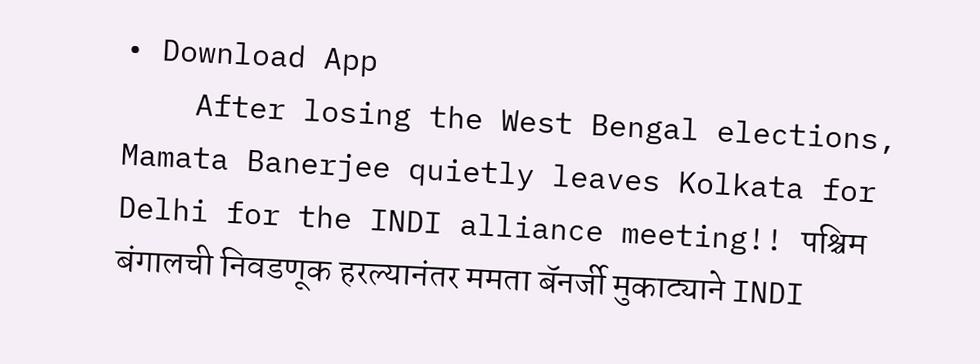• Download App
    After losing the West Bengal elections, Mamata Banerjee quietly leaves Kolkata for Delhi for the INDI alliance meeting!! पश्चिम बंगालची निवडणूक हरल्यानंतर ममता बॅनर्जी मुकाट्याने INDI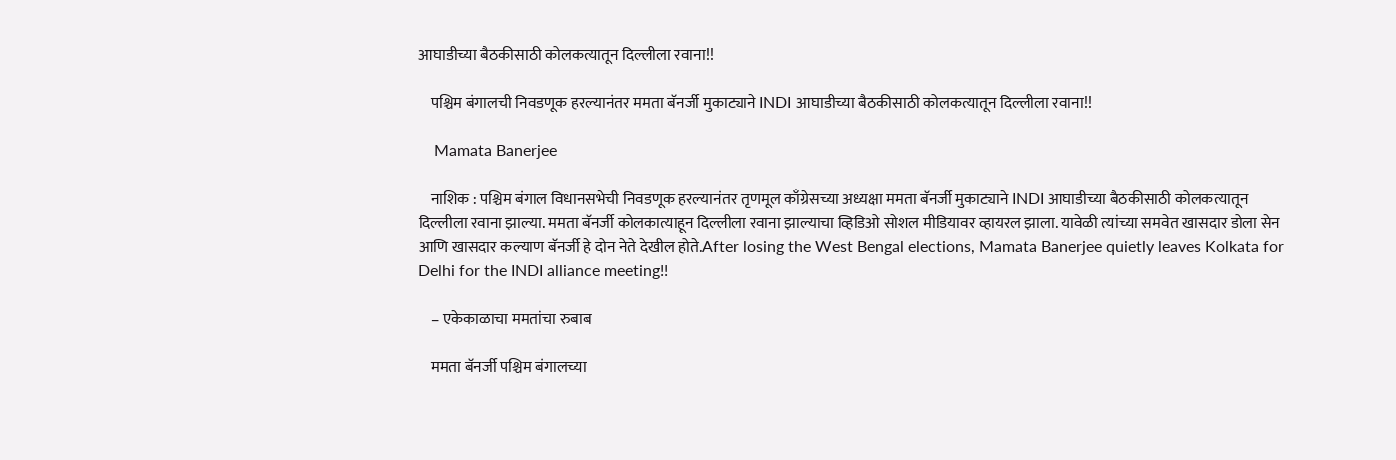आघाडीच्या बैठकीसाठी कोलकत्यातून दिल्लीला रवाना!!

    पश्चिम बंगालची निवडणूक हरल्यानंतर ममता बॅनर्जी मुकाट्याने INDI आघाडीच्या बैठकीसाठी कोलकत्यातून दिल्लीला रवाना!!

    Mamata Banerjee

    नाशिक : पश्चिम बंगाल विधानसभेची निवडणूक हरल्यानंतर तृणमूल काँग्रेसच्या अध्यक्षा ममता बॅनर्जी मुकाट्याने INDI आघाडीच्या बैठकीसाठी कोलकत्यातून दिल्लीला रवाना झाल्या. ममता बॅनर्जी कोलकात्याहून दिल्लीला रवाना झाल्याचा व्हिडिओ सोशल मीडियावर व्हायरल झाला. यावेळी त्यांच्या समवेत खासदार डोला सेन आणि खासदार कल्याण बॅनर्जी हे दोन नेते देखील होते.After losing the West Bengal elections, Mamata Banerjee quietly leaves Kolkata for Delhi for the INDI alliance meeting!!

    – एकेकाळाचा ममतांचा रुबाब

    ममता बॅनर्जी पश्चिम बंगालच्या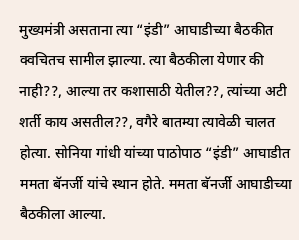मुख्यमंत्री असताना त्या “इंडी” आघाडीच्या बैठकीत क्वचितच सामील झाल्या. त्या बैठकीला येणार की नाही??, आल्या तर कशासाठी येतील??, त्यांच्या अटी शर्ती काय असतील??, वगैरे बातम्या त्यावेळी चालत होत्या. सोनिया गांधी यांच्या पाठोपाठ “इंडी” आघाडीत ममता बॅनर्जी यांचे स्थान होते. ममता बॅनर्जी आघाडीच्या बैठकीला आल्या‌.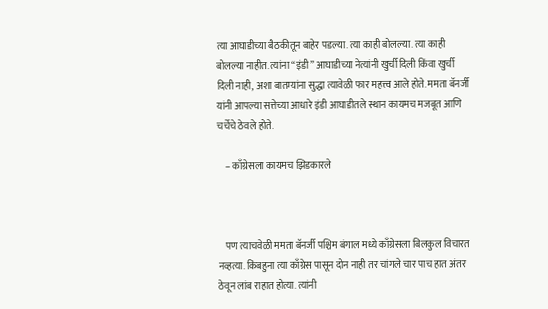त्या आघाडीच्या बैठकीतून बाहेर पडल्या. त्या काही बोलल्या. त्या काही बोलल्या नाहीत. त्यांना “इंडी” आघाडीच्या नेत्यांनी खुर्ची दिली किंवा खुर्ची दिली नाही, अशा बातम्यांना सुद्धा त्यावेळी फार महत्त्व आले होते. ममता बॅनर्जी यांनी आपल्या सत्तेच्या आधारे इंडी आघाडीतले स्थान कायमच मजबूत आणि चर्चेचे ठेवले होते.

    – काँग्रेसला कायमच झिडकारले



    पण त्याचवेळी ममता बॅनर्जी पश्चिम बंगाल मध्ये काँग्रेसला बिलकुल विचारत नव्हत्या. किंबहुना त्या काँग्रेस पासून दोन नाही तर चांगले चार पाच हात अंतर ठेवून लांब राहात होत्या. त्यांनी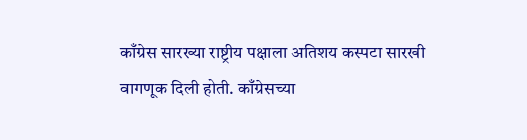काँग्रेस सारख्या राष्ट्रीय पक्षाला अतिशय कस्पटा सारखी वागणूक दिली होती. काँग्रेसच्या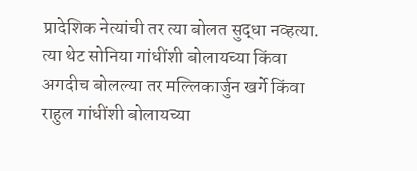प्रादेशिक नेत्यांची तर त्या बोलत सुद्धा नव्हत्या. त्या थेट सोनिया गांधींशी बोलायच्या किंवा अगदीच बोलल्या तर मल्लिकार्जुन खर्गे किंवा राहुल गांधींशी बोलायच्या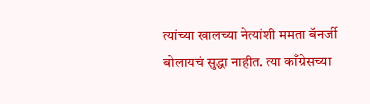त्यांच्या खालच्या नेत्यांशी ममता बॅनर्जी बोलायचं सुद्धा नाहीत. त्या काँग्रेसच्या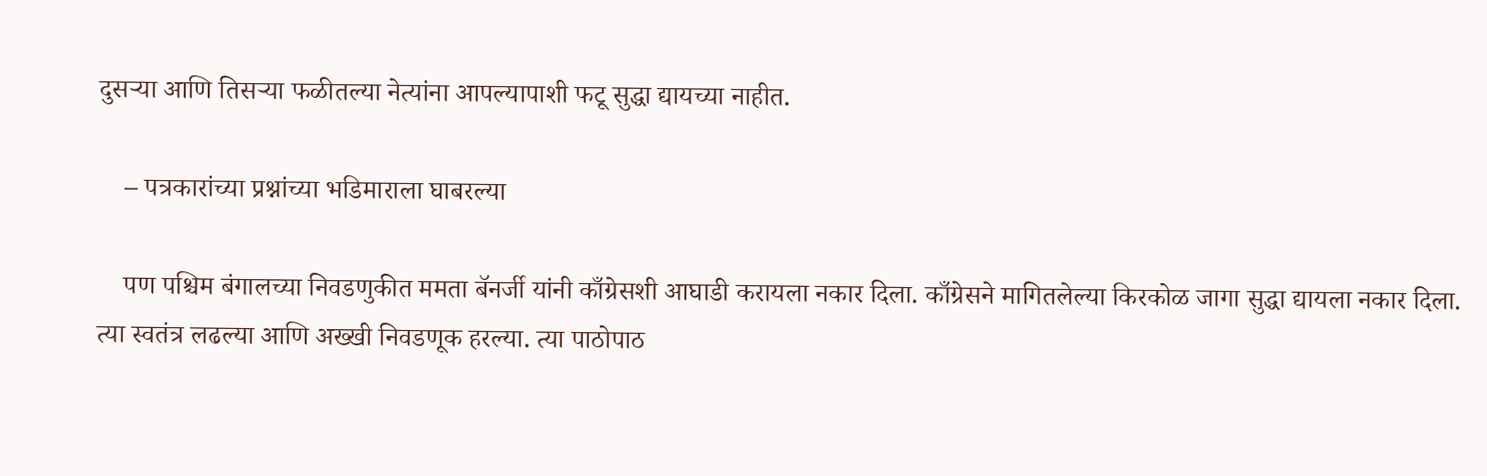दुसऱ्या आणि तिसऱ्या फळीतल्या नेत्यांना आपल्यापाशी फटू सुद्धा द्यायच्या नाहीत.

    – पत्रकारांच्या प्रश्नांच्या भडिमाराला घाबरल्या

    पण पश्चिम बंगालच्या निवडणुकीत ममता बॅनर्जी यांनी काँग्रेसशी आघाडी करायला नकार दिला. काँग्रेसने मागितलेल्या किरकोळ जागा सुद्धा द्यायला नकार दिला. त्या स्वतंत्र लढल्या आणि अख्खी निवडणूक हरल्या. त्या पाठोपाठ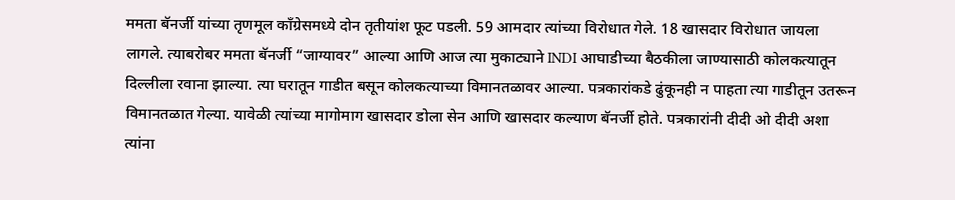ममता बॅनर्जी यांच्या तृणमूल काँग्रेसमध्ये दोन तृतीयांश फूट पडली. 59 आमदार त्यांच्या विरोधात गेले. 18 खासदार विरोधात जायला लागले. त्याबरोबर ममता बॅनर्जी “जाग्यावर” आल्या आणि आज त्या मुकाट्याने INDI आघाडीच्या बैठकीला जाण्यासाठी कोलकत्यातून दिल्लीला रवाना झाल्या. त्या घरातून गाडीत बसून कोलकत्याच्या विमानतळावर आल्या. पत्रकारांकडे ढुंकूनही न पाहता त्या गाडीतून उतरून विमानतळात गेल्या. यावेळी त्यांच्या मागोमाग खासदार डोला सेन आणि खासदार कल्याण बॅनर्जी होते. पत्रकारांनी दीदी ओ दीदी अशा त्यांना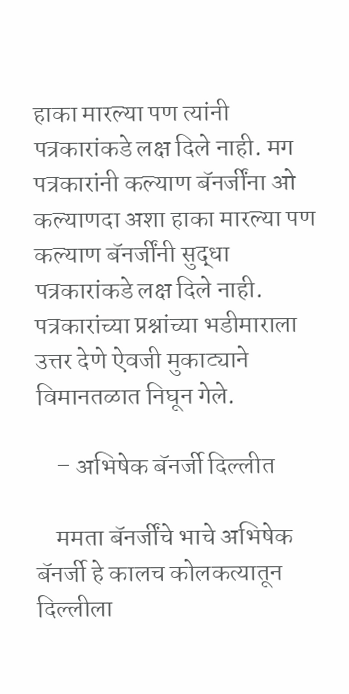हाका मारल्या पण त्यांनी पत्रकारांकडे लक्ष दिले नाही. मग पत्रकारांनी कल्याण बॅनर्जींना ओ कल्याणदा अशा हाका मारल्या पण कल्याण बॅनर्जींनी सुद्धा पत्रकारांकडे लक्ष दिले नाही. पत्रकारांच्या प्रश्नांच्या भडीमाराला उत्तर देणे ऐवजी मुकाट्याने विमानतळात निघून गेले.

    – अभिषेक बॅनर्जी दिल्लीत

    ममता बॅनर्जींचे भाचे अभिषेक बॅनर्जी हे कालच कोलकत्यातून दिल्लीला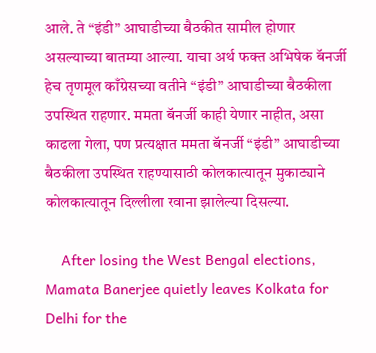आले. ते “इंडी” आघाडीच्या बैठकीत सामील होणार असल्याच्या बातम्या आल्या. याचा अर्थ फक्त अभिषेक बॅनर्जी हेच तृणमूल काँग्रेसच्या वतीने “इंडी” आघाडीच्या बैठकीला उपस्थित राहणार. ममता बॅनर्जी काही येणार नाहीत, असा काढला गेला, पण प्रत्यक्षात ममता बॅनर्जी “इंडी” आघाडीच्या बैठकीला उपस्थित राहण्यासाठी कोलकात्यातून मुकाट्याने कोलकात्यातून दिल्लीला रवाना झालेल्या दिसल्या.

    After losing the West Bengal elections, Mamata Banerjee quietly leaves Kolkata for Delhi for the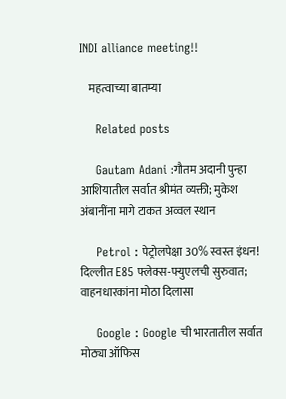INDI alliance meeting!!

    महत्वाच्या बातम्या

    Related posts

    Gautam Adani :गौतम अदानी पुन्हा आशियातील सर्वात श्रीमंत व्यक्ती; मुकेश अंबानींना मागे टाकत अव्वल स्थान

    Petrol : पेट्रोलपेक्षा 30% स्वस्त इंधन! दिल्लीत E85 फ्लेक्स-फ्युएलची सुरुवात; वाहनधारकांना मोठा दिलासा

    Google : Google ची भारतातील सर्वात मोठ्या ऑफिस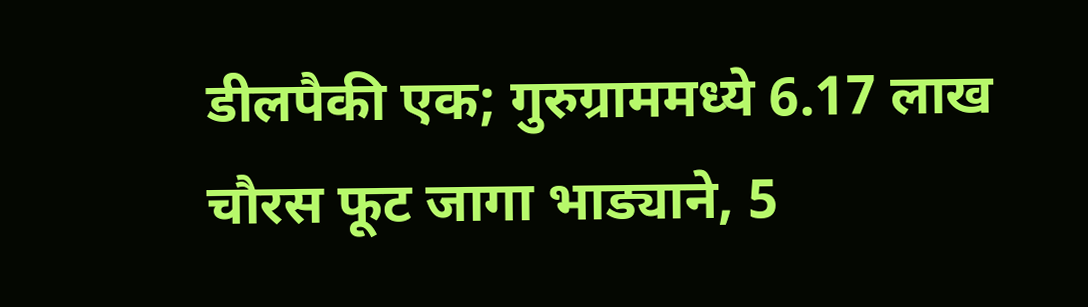डीलपैकी एक; गुरुग्राममध्ये 6.17 लाख चौरस फूट जागा भाड्याने, 5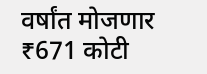वर्षांत मोजणार ₹671 कोटी